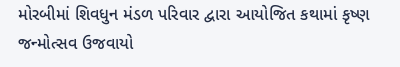મોરબીમાં શિવધુન મંડળ પરિવાર દ્વારા આયોજિત કથામાં કૃષ્ણ જન્મોત્સવ ઉજવાયો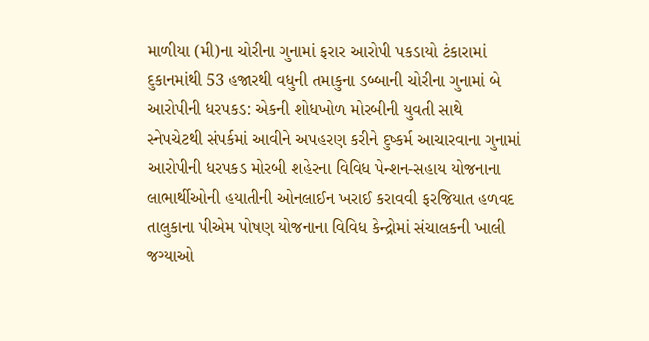માળીયા (મી)ના ચોરીના ગુનામાં ફરાર આરોપી પકડાયો ટંકારામાં દુકાનમાંથી 53 હજારથી વધુની તમાકુના ડબ્બાની ચોરીના ગુનામાં બે આરોપીની ધરપકડ: એકની શોધખોળ મોરબીની યુવતી સાથે સ્નેપચેટથી સંપર્કમાં આવીને અપહરણ કરીને દુષ્કર્મ આચારવાના ગુનામાં આરોપીની ધરપકડ મોરબી શહેરના વિવિધ પેન્શન-સહાય યોજનાના લાભાર્થીઓની હયાતીની ઓનલાઈન ખરાઈ કરાવવી ફરજિયાત હળવદ તાલુકાના પીએમ પોષણ યોજનાના વિવિધ કેન્દ્રોમાં સંચાલકની ખાલી જગ્યાઓ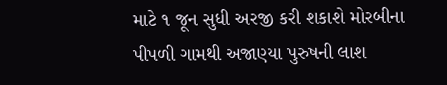માટે ૧ જૂન સુધી અરજી કરી શકાશે મોરબીના પીપળી ગામથી અજાણ્યા પુરુષની લાશ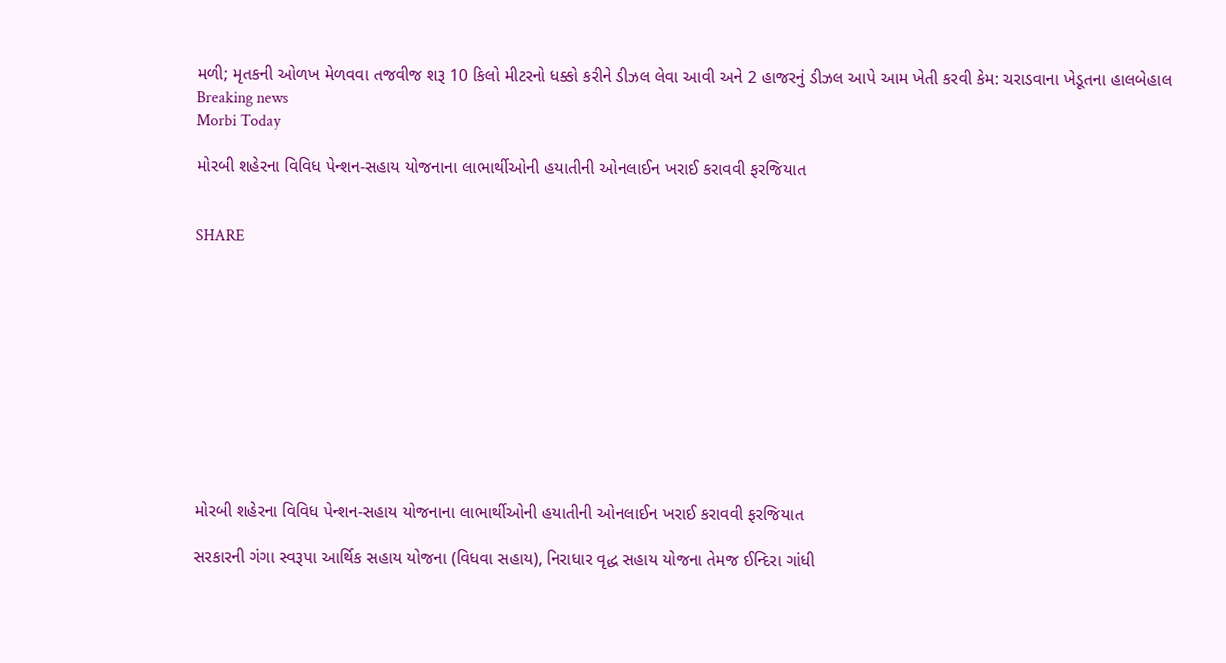મળી; મૃતકની ઓળખ મેળવવા તજવીજ શરૂ 10 કિલો મીટરનો ધક્કો કરીને ડીઝલ લેવા આવી અને 2 હાજરનું ડીઝલ આપે આમ ખેતી કરવી કેમ: ચરાડવાના ખેડૂતના હાલબેહાલ
Breaking news
Morbi Today

મોરબી શહેરના વિવિધ પેન્શન-સહાય યોજનાના લાભાર્થીઓની હયાતીની ઓનલાઈન ખરાઈ કરાવવી ફરજિયાત


SHARE











મોરબી શહેરના વિવિધ પેન્શન-સહાય યોજનાના લાભાર્થીઓની હયાતીની ઓનલાઈન ખરાઈ કરાવવી ફરજિયાત

સરકારની ગંગા સ્વરૂપા આર્થિક સહાય યોજના (વિધવા સહાય), નિરાધાર વૃદ્ધ સહાય યોજના તેમજ ઈન્દિરા ગાંધી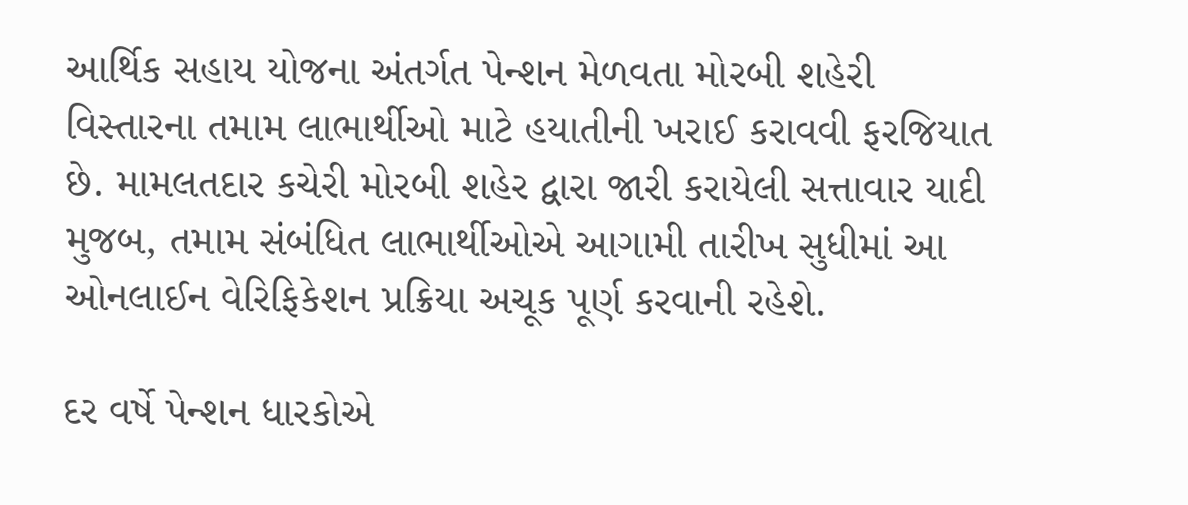આર્થિક સહાય યોજના અંતર્ગત પેન્શન મેળવતા મોરબી શહેરી વિસ્તારના તમામ લાભાર્થીઓ માટે હયાતીની ખરાઈ કરાવવી ફરજિયાત છે. મામલતદાર કચેરી મોરબી શહેર દ્વારા જારી કરાયેલી સત્તાવાર યાદી મુજબ, તમામ સંબંધિત લાભાર્થીઓએ આગામી તારીખ સુધીમાં આ ઓનલાઈન વેરિફિકેશન પ્રક્રિયા અચૂક પૂર્ણ કરવાની રહેશે.

દર વર્ષે પેન્શન ધારકોએ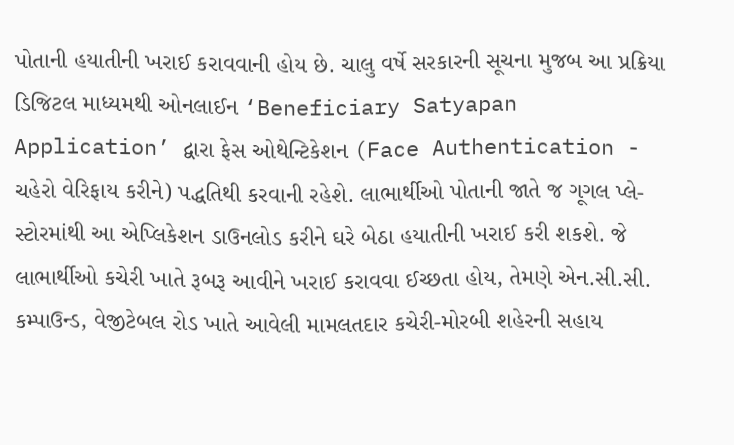પોતાની હયાતીની ખરાઈ કરાવવાની હોય છે. ચાલુ વર્ષે સરકારની સૂચના મુજબ આ પ્રક્રિયા ડિજિટલ માધ્યમથી ઓનલાઈન ‘Beneficiary Satyapan Application’ દ્વારા ફેસ ઓથેન્ટિકેશન (Face Authentication - ચહેરો વેરિફાય કરીને) પદ્ધતિથી કરવાની રહેશે. લાભાર્થીઓ પોતાની જાતે જ ગૂગલ પ્લે-સ્ટોરમાંથી આ એપ્લિકેશન ડાઉનલોડ કરીને ઘરે બેઠા હયાતીની ખરાઈ કરી શકશે. જે લાભાર્થીઓ કચેરી ખાતે રૂબરૂ આવીને ખરાઈ કરાવવા ઈચ્છતા હોય, તેમણે એન.સી.સી. કમ્પાઉન્ડ, વેજીટેબલ રોડ ખાતે આવેલી મામલતદાર કચેરી-મોરબી શહેરની સહાય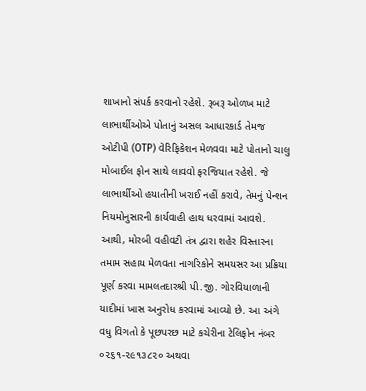શાખાનો સંપર્ક કરવાનો રહેશે. રૂબરૂ ઓળખ માટે લાભાર્થીઓએ પોતાનું અસલ આધારકાર્ડ તેમજ ઓટીપી (OTP) વેરિફિકેશન મેળવવા માટે પોતાનો ચાલુ મોબાઈલ ફોન સાથે લાવવો ફરજિયાત રહેશે. જે લાભાર્થીઓ હયાતીની ખરાઈ નહીં કરાવે, તેમનું પેન્શન નિયમોનુસારની કાર્યવાહી હાથ ધરવામાં આવશે. આથી, મોરબી વહીવટી તંત્ર દ્વારા શહેર વિસ્તારના તમામ સહાય મેળવતા નાગરિકોને સમયસર આ પ્રક્રિયા પૂર્ણ કરવા મામલતદારશ્રી પી.જી. ગોરવિયાળાની યાદીમાં ખાસ અનુરોધ કરવામાં આવ્યો છે. આ અંગે વધુ વિગતો કે પૂછપરછ માટે કચેરીના ટેલિફોન નંબર ૦૨૬૧-૨૯૧૩૮૨૦ અથવા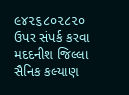૯૪૨૬૮૦૨૮૨૦ ઉપર સંપર્ક કરવા મદદનીશ જિલ્લા સૈનિક કલ્યાણ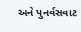અને પુનર્વસવાટ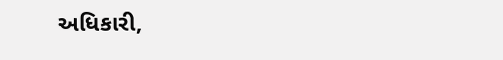અધિકારી,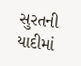સુરતની યાદીમાં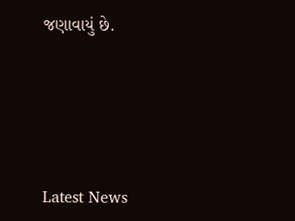જણાવાયું છે.






Latest News